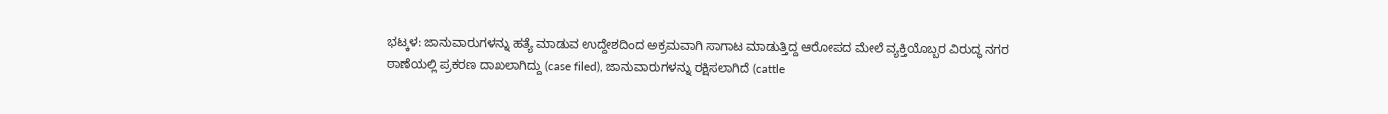ಭಟ್ಕಳ: ಜಾನುವಾರುಗಳನ್ನು ಹತ್ಯೆ ಮಾಡುವ ಉದ್ದೇಶದಿಂದ ಅಕ್ರಮವಾಗಿ ಸಾಗಾಟ ಮಾಡುತ್ತಿದ್ದ ಆರೋಪದ ಮೇಲೆ ವ್ಯಕ್ತಿಯೊಬ್ಬರ ವಿರುದ್ಧ ನಗರ ಠಾಣೆಯಲ್ಲಿ ಪ್ರಕರಣ ದಾಖಲಾಗಿದ್ದು (case filed), ಜಾನುವಾರುಗಳನ್ನು ರಕ್ಷಿಸಲಾಗಿದೆ (cattle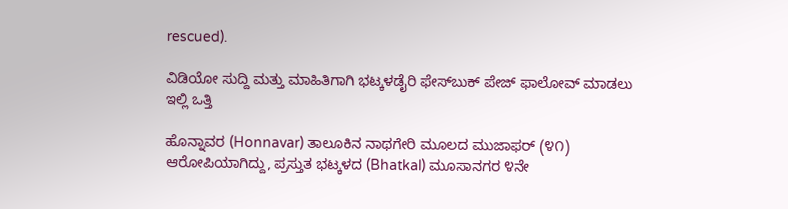rescued).

ವಿಡಿಯೋ ಸುದ್ದಿ ಮತ್ತು ಮಾಹಿತಿಗಾಗಿ ಭಟ್ಕಳಡೈರಿ ಫೇಸ್‌ಬುಕ್‌ ಪೇಜ್ ಫಾಲೋವ್ ಮಾಡಲು ಇಲ್ಲಿ ಒತ್ತಿ

ಹೊನ್ನಾವರ (Honnavar) ತಾಲೂಕಿನ ನಾಥಗೇರಿ ಮೂಲದ ಮುಜಾಫರ್ (೪೧) ಆರೋಪಿಯಾಗಿದ್ದು, ಪ್ರಸ್ತುತ ಭಟ್ಕಳದ (Bhatkal) ಮೂಸಾನಗರ ೪ನೇ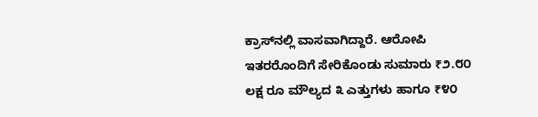ಕ್ರಾಸ್‌ನಲ್ಲಿ ವಾಸವಾಗಿದ್ದಾರೆ. ಆರೋಪಿ ಇತರರೊಂದಿಗೆ ಸೇರಿಕೊಂಡು ಸುಮಾರು ₹೨.೮೦ ಲಕ್ಷ ರೂ ಮೌಲ್ಯದ ೩ ಎತ್ತುಗಳು ಹಾಗೂ ₹೪೦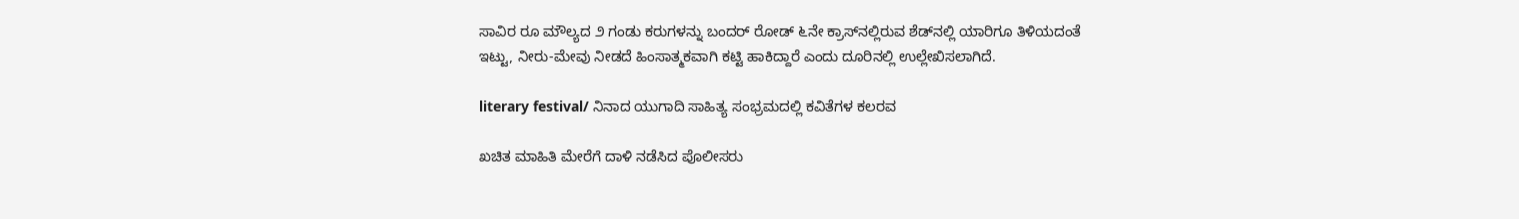ಸಾವಿರ ರೂ ಮೌಲ್ಯದ ೨ ಗಂಡು ಕರುಗಳನ್ನು ಬಂದರ್ ರೋಡ್ ೬ನೇ ಕ್ರಾಸ್‌ನಲ್ಲಿರುವ ಶೆಡ್‌ನಲ್ಲಿ ಯಾರಿಗೂ ತಿಳಿಯದಂತೆ ಇಟ್ಟು, ನೀರು-ಮೇವು ನೀಡದೆ ಹಿಂಸಾತ್ಮಕವಾಗಿ ಕಟ್ಟಿ ಹಾಕಿದ್ದಾರೆ ಎಂದು ದೂರಿನಲ್ಲಿ ಉಲ್ಲೇಖಿಸಲಾಗಿದೆ.

literary festival/ ನಿನಾದ ಯುಗಾದಿ ಸಾಹಿತ್ಯ ಸಂಭ್ರಮದಲ್ಲಿ ಕವಿತೆಗಳ ಕಲರವ

ಖಚಿತ ಮಾಹಿತಿ ಮೇರೆಗೆ ದಾಳಿ ನಡೆಸಿದ ಪೊಲೀಸರು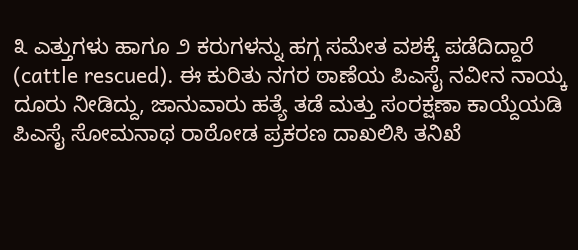೩ ಎತ್ತುಗಳು ಹಾಗೂ ೨ ಕರುಗಳನ್ನು ಹಗ್ಗ ಸಮೇತ ವಶಕ್ಕೆ ಪಡೆದಿದ್ದಾರೆ (cattle rescued). ಈ ಕುರಿತು ನಗರ ಠಾಣೆಯ ಪಿಎಸೈ ನವೀನ ನಾಯ್ಕ ದೂರು ನೀಡಿದ್ದು, ಜಾನುವಾರು ಹತ್ಯೆ ತಡೆ ಮತ್ತು ಸಂರಕ್ಷಣಾ ಕಾಯ್ದೆಯಡಿ ಪಿಎಸೈ ಸೋಮನಾಥ ರಾಠೋಡ ಪ್ರಕರಣ ದಾಖಲಿಸಿ ತನಿಖೆ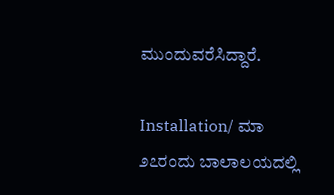ಮುಂದುವರೆಸಿದ್ದಾರೆ.

Installation/ ಮಾ ೨೭ರಂದು ಬಾಲಾಲಯದಲ್ಲಿ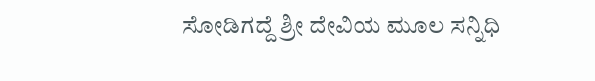ಸೋಡಿಗದ್ದೆ ಶ್ರೀ ದೇವಿಯ ಮೂಲ ಸನ್ನಿಧಿ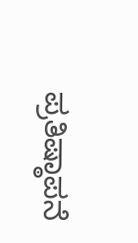ಪ್ರತಿಷ್ಠಾಪನೆ